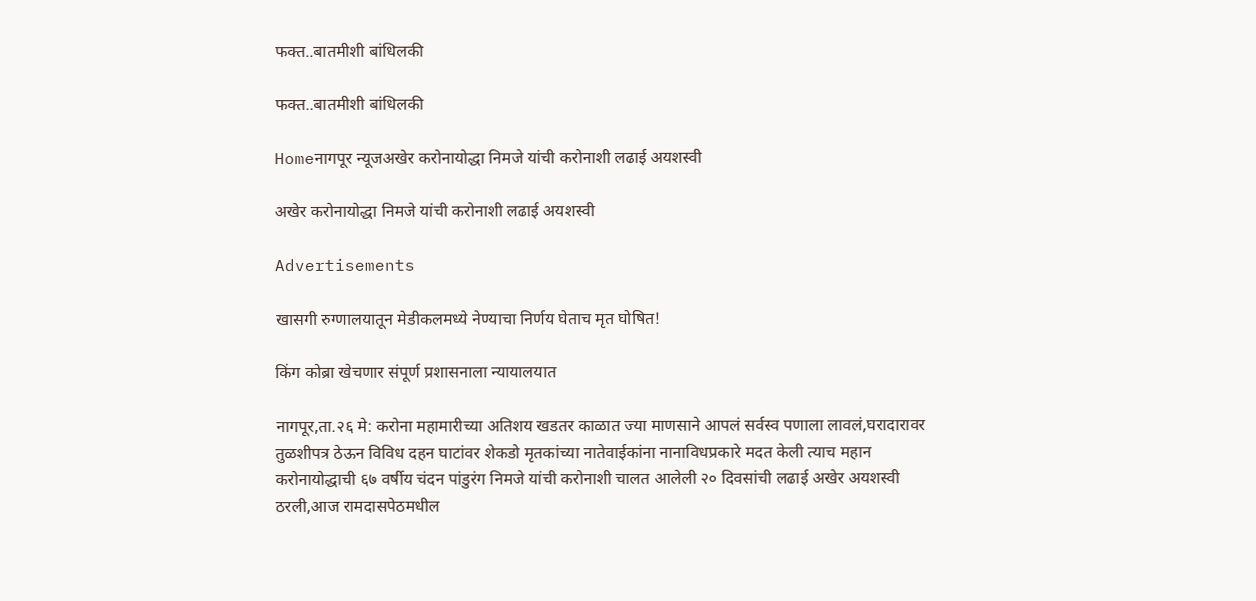फक्त..बातमीशी बांधिलकी

फक्त..बातमीशी बांधिलकी

Homeनागपूर न्यूजअखेर करोनायोद्धा निमजे यांची करोनाशी लढाई अयशस्वी

अखेर करोनायोद्धा निमजे यांची करोनाशी लढाई अयशस्वी

Advertisements

खासगी रुग्णालयातून मेडीकलमध्ये नेण्याचा निर्णय घेताच मृत घोषित!

किंग कोब्रा खेचणार संपूर्ण प्रशासनाला न्यायालयात

नागपूर,ता.२६ मे: करोना महामारीच्या अतिशय खडतर काळात ज्या माणसाने आपलं सर्वस्व पणाला लावलं,घरादारावर तुळशीपत्र ठेऊन विविध दहन घाटांवर शेकडो मृतकांच्या नातेवाईकांना नानाविधप्रकारे मदत केली त्याच महान करोनायोद्धाची ६७ वर्षीय चंदन पांडुरंग निमजे यांची करोनाशी चालत आलेली २० दिवसांची लढाई अखेर अयशस्वी ठरली,आज रामदासपेठमधील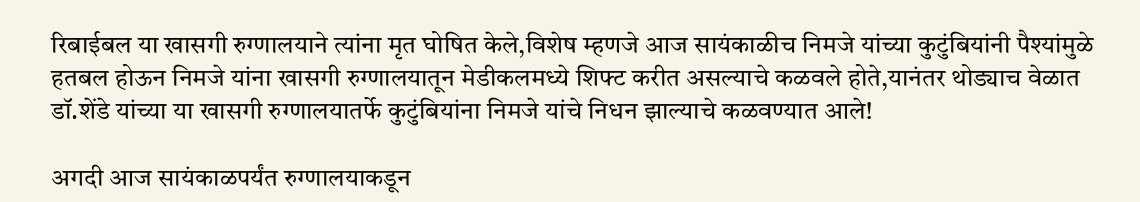रिबाईबल या खासगी रुग्णालयाने त्यांना मृत घोषित केले,विशेष म्हणजे आज सायंकाळीच निमजे यांच्या कुटुंबियांनी पैश्‍यांमुळे हतबल होऊन निमजे यांना खासगी रुग्णालयातून मेडीकलमध्ये शिफ्ट करीत असल्याचे कळवले होते,यानंतर थोड्याच वेळात डॉ.शेंडे यांच्या या खासगी रुग्णालयातर्फे कुटुंबियांना निमजे यांचे निधन झाल्याचे कळवण्यात आले!

अगदी आज सायंकाळपर्यंत रुग्णालयाकडून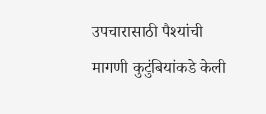उपचारासाठी पैश्‍यांची मागणी कुटुंबियांकडे केली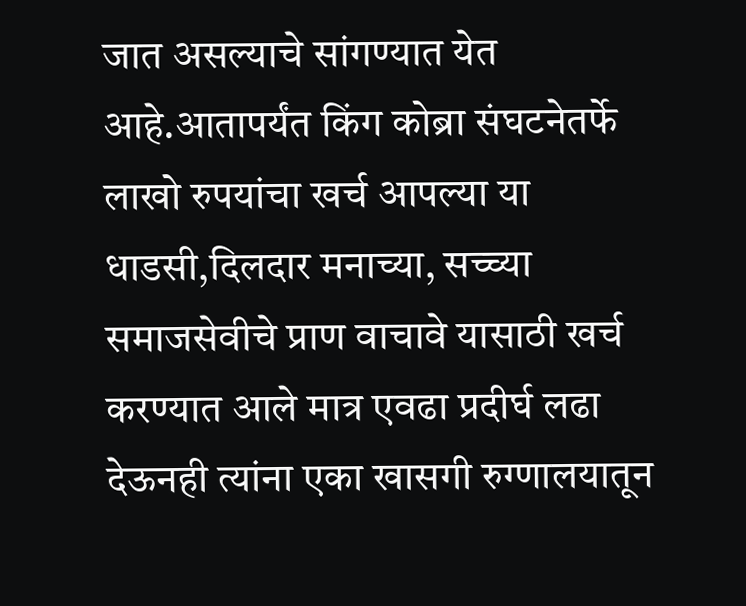जात असल्याचे सांगण्यात येत आहे.आतापर्यंत किंग कोब्रा संघटनेतर्फे लाखो रुपयांचा खर्च आपल्या या धाडसी,दिलदार मनाच्या, सच्च्या समाजसेवीचे प्राण वाचावे यासाठी खर्च करण्यात आले मात्र एवढा प्रदीर्घ लढा देऊनही त्यांना एका खासगी रुग्णालयातून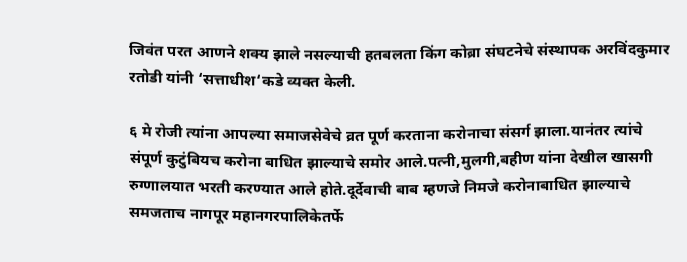जिवंत परत आणने शक्य झाले नसल्याची हतबलता किंग कोब्रा संघटनेचे संस्थापक अरविंदकुमार रतोडी यांनी ‘सत्ताधीश‘कडे व्यक्त केली.

६ मे रोजी त्यांना आपल्या समाजसेवेचे व्रत पूर्ण करताना करोनाचा संसर्ग झाला.यानंतर त्यांचे संपूर्ण कुटुंबियच करोना बाधित झाल्याचे समोर आले.पत्नी,मुलगी,बहीण यांना देखील खासगी रुग्णालयात भरती करण्यात आले होते.दूर्देवाची बाब म्हणजे निमजे करोनाबाधित झाल्याचे समजताच नागपूर महानगरपालिकेतर्फे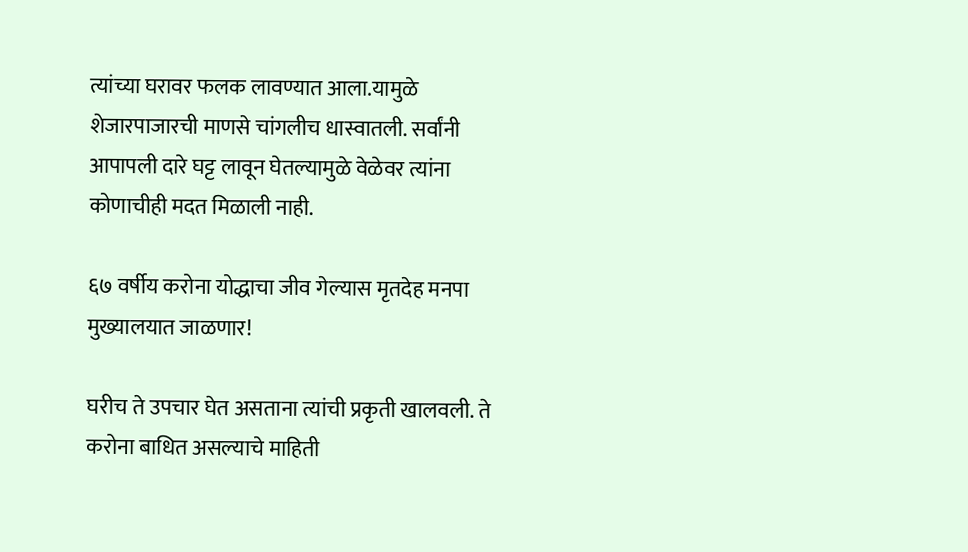त्यांच्या घरावर फलक लावण्यात आला.यामुळे शेजारपाजारची माणसे चांगलीच धास्वातली. सर्वांनी आपापली दारे घट्ट लावून घेतल्यामुळे वेळेवर त्यांना कोणाचीही मदत मिळाली नाही.

६७ वर्षीय करोना योद्धाचा जीव गेल्यास मृतदेह मनपा मुख्यालयात जाळणार!

घरीच ते उपचार घेत असताना त्यांची प्रकृती खालवली. ते करोना बाधित असल्याचे माहिती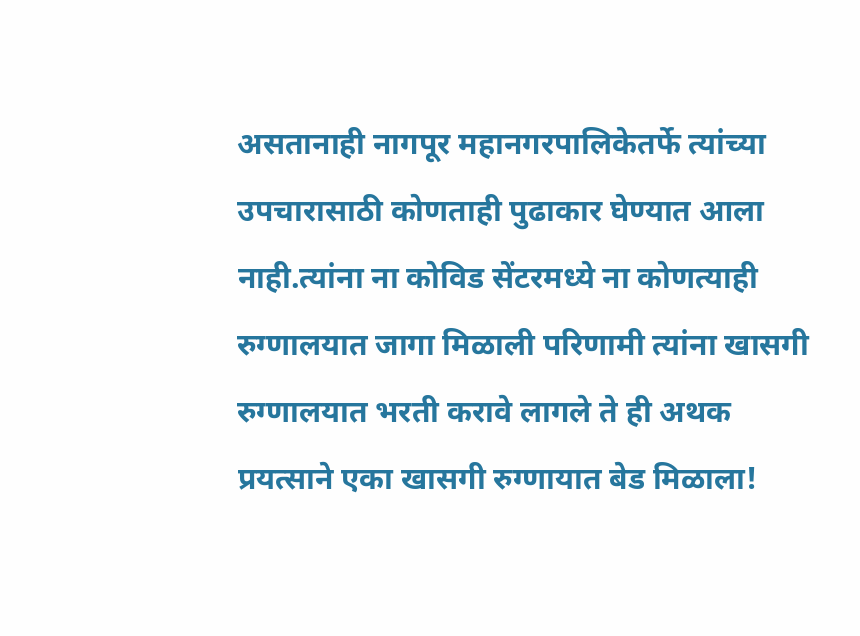असतानाही नागपूर महानगरपालिकेतर्फे त्यांच्या उपचारासाठी कोणताही पुढाकार घेण्यात आला नाही.त्यांना ना कोविड सेंटरमध्ये ना कोणत्याही रुग्णालयात जागा मिळाली परिणामी त्यांना खासगी रुग्णालयात भरती करावे लागले ते ही अथक प्रयत्साने एका खासगी रुग्णायात बेड मिळाला!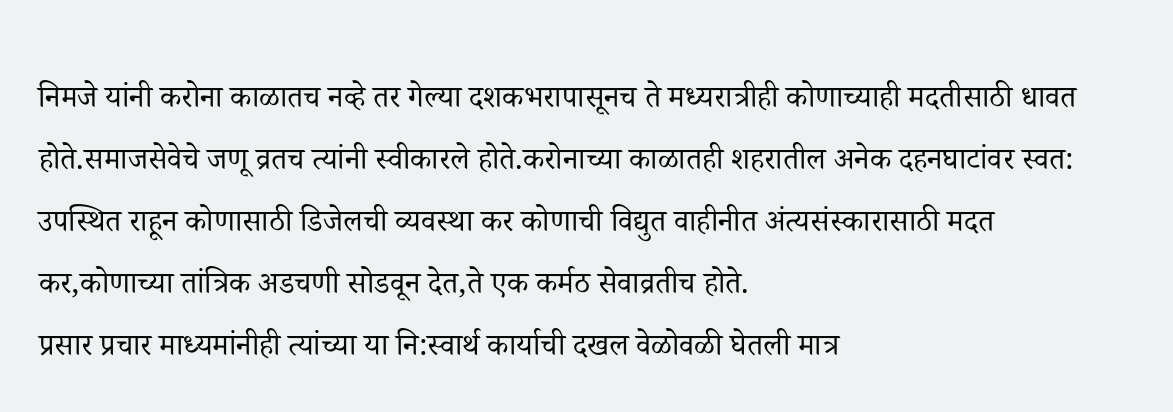निमजे यांनी करोना काळातच नव्हे तर गेल्या दशकभरापासूनच ते मध्यरात्रीही कोणाच्याही मदतीसाठी धावत होते.समाजसेवेचे जणू व्रतच त्यांनी स्वीकारले होते.करोनाच्या काळातही शहरातील अनेक दहनघाटांवर स्वत: उपस्थित राहून कोणासाठी डिजेलची व्यवस्था कर कोणाची विद्युत वाहीनीत अंत्यसंस्कारासाठी मदत कर,कोणाच्या तांत्रिक अडचणी सोडवून देत,ते एक कर्मठ सेवाव्रतीच होते.
प्रसार प्रचार माध्यमांनीही त्यांच्या या नि:स्वार्थ कार्याची दखल वेळोवळी घेतली मात्र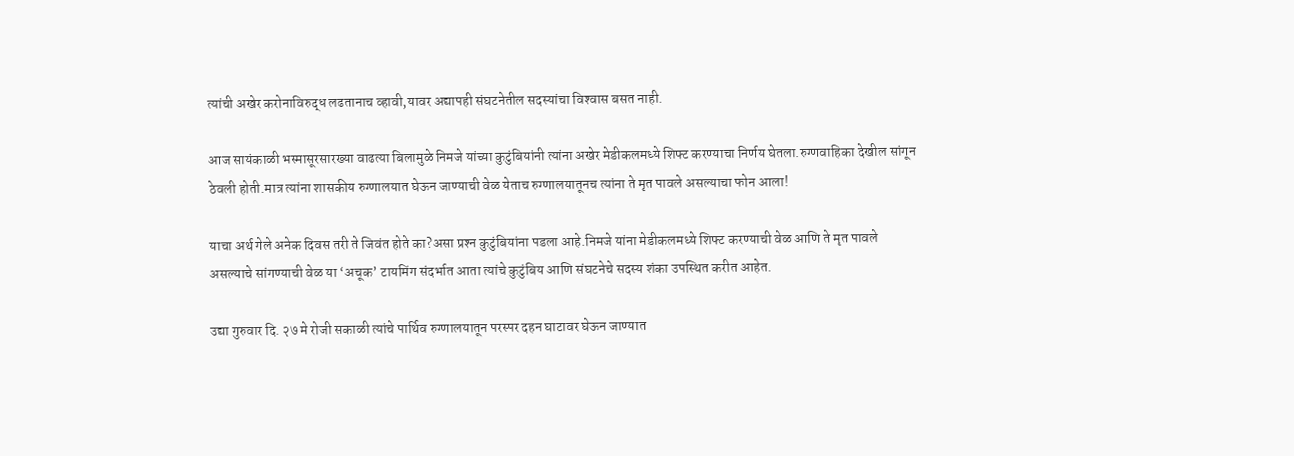त्यांची अखेर करोनाविरुद्ध लढतानाच व्हावी,यावर अद्यापही संघटनेतील सदस्यांचा विश्‍वास बसत नाही.

आज सायंकाळी भस्मासूरसारख्या वाढत्या बिलामुळे निमजे यांच्या कुटुंबियांनी त्यांना अखेर मेडीकलमध्ये शिफ्ट करण्याचा निर्णय घेतला.रुग्णवाहिका देखील सांगून ठेवली होती.मात्र त्यांना शासकीय रुग्णालयात घेऊन जाण्याची वेळ येताच रुग्णालयातूनच त्यांना ते मृत पावले असल्याचा फोन आला!

याचा अर्थ गेले अनेक दिवस तरी ते जिवंत होते का?असा प्रश्‍न कुटुंबियांना पडला आहे.निमजे यांना मेडीकलमध्ये शिफ्ट करण्याची वेळ आणि ते मृत पावले असल्याचे सांगण्याची वेळ या ‘अचूक’ टायमिंग संदर्भात आता त्यांचे कुटुंबिय आणि संघटनेचे सदस्य शंका उपस्थित करीत आहेत.

उद्या गुरुवार दि. २७ मे रोजी सकाळी त्यांचे पार्थिव रुग्णालयातून परस्पर दहन घाटावर घेऊन जाण्यात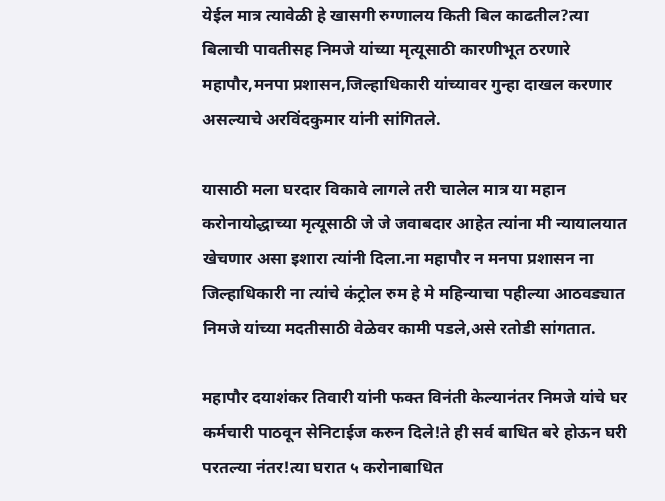येईल मात्र त्यावेळी हे खासगी रुग्णालय किती बिल काढतील?त्या बिलाची पावतीसह निमजे यांच्या मृत्यूसाठी कारणीभूत ठरणारे महापौर,मनपा प्रशासन,जिल्हाधिकारी यांच्यावर गुन्हा दाखल करणार असल्याचे अरविंदकुमार यांनी सांगितले.

यासाठी मला घरदार विकावे लागले तरी चालेल मात्र या महान करोनायोद्धाच्या मृत्यूसाठी जे जे जवाबदार आहेत त्यांना मी न्यायालयात खेचणार असा इशारा त्यांनी दिला.ना महापौर न मनपा प्रशासन ना जिल्हाधिकारी ना त्यांचे कंट्रोल रुम हे मे महिन्याचा पहील्या आठवड्यात निमजे यांच्या मदतीसाठी वेळेवर कामी पडले,असे रतोडी सांगतात.

महापौर दयाशंकर तिवारी यांनी फक्त विनंती केल्यानंतर निमजे यांचे घर कर्मचारी पाठवून सेनिटाईज करुन दिले!ते ही सर्व बाधित बरे होऊन घरी परतल्या नंतर!त्या घरात ५ करोनाबाधित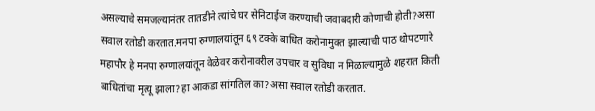असल्याचे समजल्यानंतर तातडीने त्यांचे घर सेनिटाईज करण्याची जवाबदारी कोणाची होती?असा सवाल रतोडी करतात.मनपा रुग्णालयांतून ६९ टक्के बाधित करोनामुक्त झाल्याची पाठ थोपटणारे महापौर हे मनपा रुग्णालयांतून वेळेवर करोनावरील उपचार व सुविधा न मिळाल्यामुळे शहरात किती बाधितांचा मृत्यू झाला?हा आकडा सांगतिल का?असा सवाल रतोडी करतात.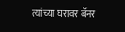त्यांच्या घरावर बॅनर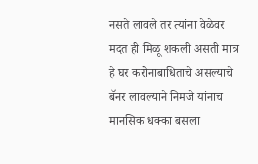नसते लावले तर त्यांना वेळेवर मदत ही मिळू शकली असती मात्र हे घर करोनाबाधिताचे असल्याचे बॅनर लावल्याने निमजे यांनाच मानसिक धक्का बसला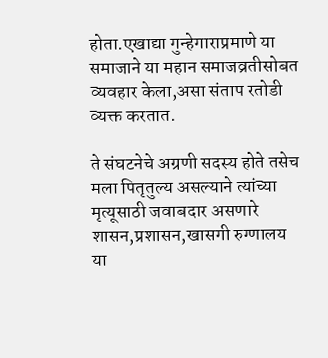होता.एखाद्या गुन्हेगाराप्रमाणे या समाजाने या महान समाजव्रतीसोबत व्यवहार केला,असा संताप रतोडी व्यक्त करतात.

ते संघटनेचे अग्रणी सदस्य होते तसेच मला पितृतुल्य असल्याने त्यांच्या मृत्यूसाठी जवाबदार असणारे शासन,प्रशासन,खासगी रुग्णालय या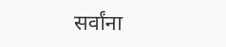सर्वांना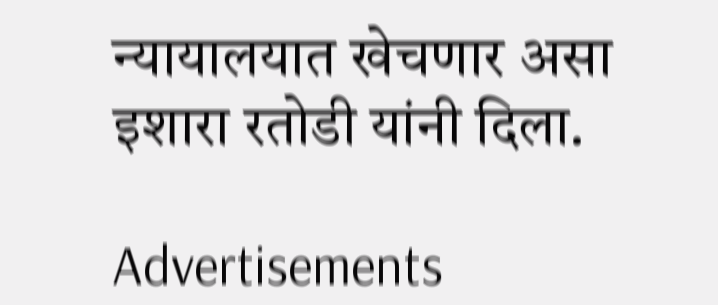न्यायालयात खेचणार असा इशारा रतोडी यांनी दिला.

Advertisements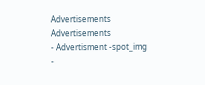Advertisements
Advertisements
- Advertisment -spot_img
-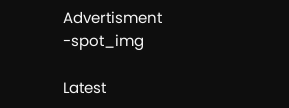Advertisment -spot_img

Latest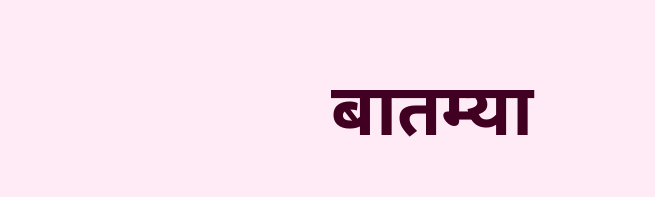बातम्या